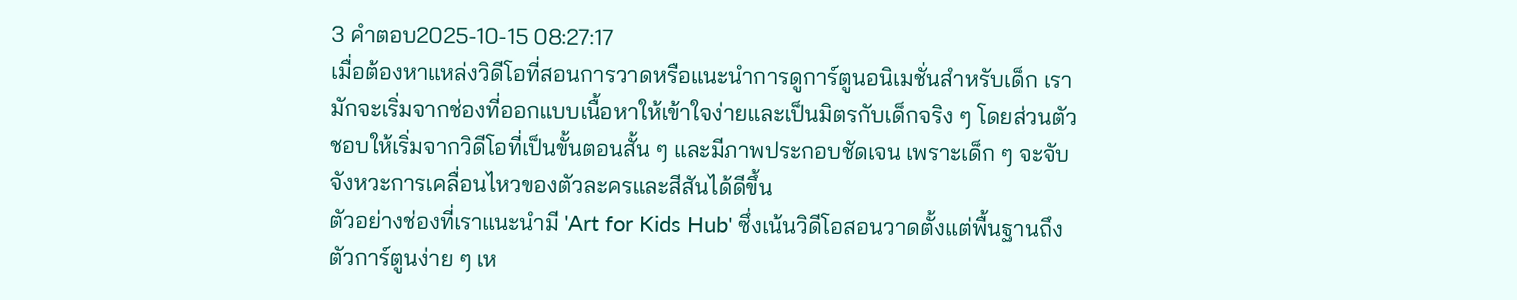3 คำตอบ2025-10-15 08:27:17
เมื่อต้องหาแหล่งวิดีโอที่สอนการวาดหรือแนะนำการดูการ์ตูนอนิเมชั่นสำหรับเด็ก เรามักจะเริ่มจากช่องที่ออกแบบเนื้อหาให้เข้าใจง่ายและเป็นมิตรกับเด็กจริง ๆ โดยส่วนตัวชอบให้เริ่มจากวิดีโอที่เป็นขั้นตอนสั้น ๆ และมีภาพประกอบชัดเจน เพราะเด็ก ๆ จะจับจังหวะการเคลื่อนไหวของตัวละครและสีสันได้ดีขึ้น
ตัวอย่างช่องที่เราแนะนำมี 'Art for Kids Hub' ซึ่งเน้นวิดีโอสอนวาดตั้งแต่พื้นฐานถึงตัวการ์ตูนง่าย ๆ เห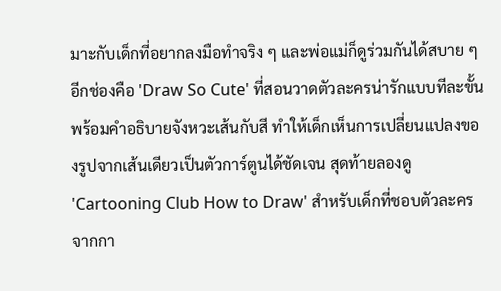มาะกับเด็กที่อยากลงมือทำจริง ๆ และพ่อแม่ก็ดูร่วมกันได้สบาย ๆ อีกช่องคือ 'Draw So Cute' ที่สอนวาดตัวละครน่ารักแบบทีละขั้น พร้อมคำอธิบายจังหวะเส้นกับสี ทำให้เด็กเห็นการเปลี่ยนแปลงของรูปจากเส้นเดียวเป็นตัวการ์ตูนได้ชัดเจน สุดท้ายลองดู 'Cartooning Club How to Draw' สำหรับเด็กที่ชอบตัวละครจากกา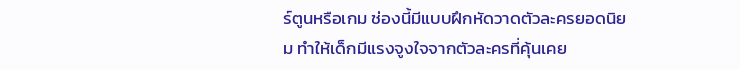ร์ตูนหรือเกม ช่องนี้มีแบบฝึกหัดวาดตัวละครยอดนิยม ทำให้เด็กมีแรงจูงใจจากตัวละครที่คุ้นเคย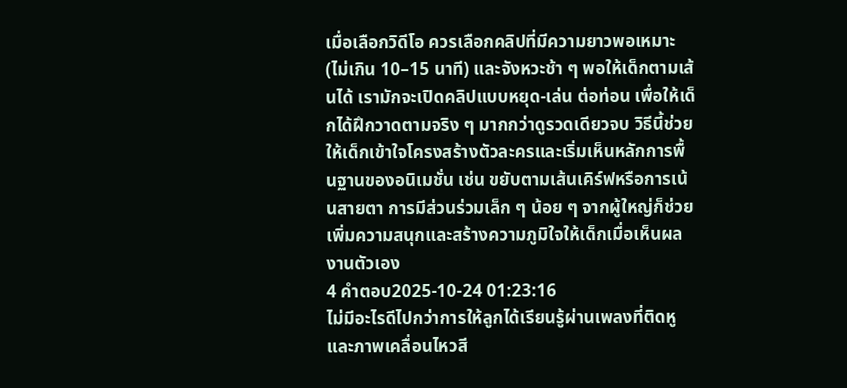เมื่อเลือกวิดีโอ ควรเลือกคลิปที่มีความยาวพอเหมาะ (ไม่เกิน 10–15 นาที) และจังหวะช้า ๆ พอให้เด็กตามเส้นได้ เรามักจะเปิดคลิปแบบหยุด-เล่น ต่อท่อน เพื่อให้เด็กได้ฝึกวาดตามจริง ๆ มากกว่าดูรวดเดียวจบ วิธีนี้ช่วยให้เด็กเข้าใจโครงสร้างตัวละครและเริ่มเห็นหลักการพื้นฐานของอนิเมชั่น เช่น ขยับตามเส้นเคิร์ฟหรือการเน้นสายตา การมีส่วนร่วมเล็ก ๆ น้อย ๆ จากผู้ใหญ่ก็ช่วยเพิ่มความสนุกและสร้างความภูมิใจให้เด็กเมื่อเห็นผลงานตัวเอง
4 คำตอบ2025-10-24 01:23:16
ไม่มีอะไรดีไปกว่าการให้ลูกได้เรียนรู้ผ่านเพลงที่ติดหูและภาพเคลื่อนไหวสี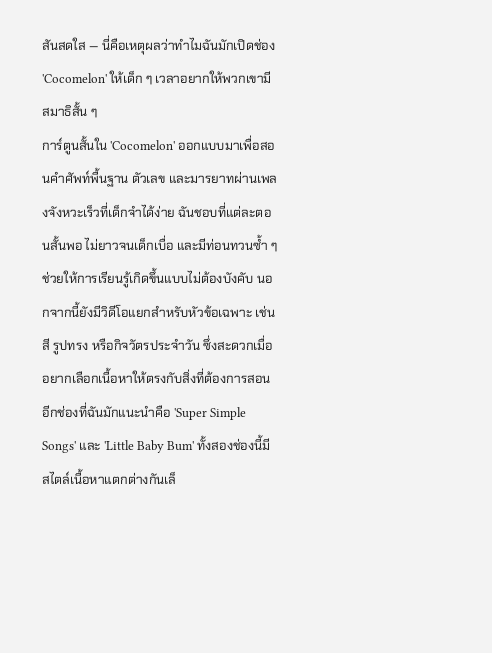สันสดใส — นี่คือเหตุผลว่าทำไมฉันมักเปิดช่อง 'Cocomelon' ให้เด็ก ๆ เวลาอยากให้พวกเขามีสมาธิสั้น ๆ
การ์ตูนสั้นใน 'Cocomelon' ออกแบบมาเพื่อสอนคำศัพท์พื้นฐาน ตัวเลข และมารยาทผ่านเพลงจังหวะเร็วที่เด็กจำได้ง่าย ฉันชอบที่แต่ละตอนสั้นพอ ไม่ยาวจนเด็กเบื่อ และมีท่อนทวนซ้ำ ๆ ช่วยให้การเรียนรู้เกิดขึ้นแบบไม่ต้องบังคับ นอกจากนี้ยังมีวิดีโอแยกสำหรับหัวข้อเฉพาะ เช่น สี รูปทรง หรือกิจวัตรประจำวัน ซึ่งสะดวกเมื่ออยากเลือกเนื้อหาให้ตรงกับสิ่งที่ต้องการสอน
อีกช่องที่ฉันมักแนะนำคือ 'Super Simple Songs' และ 'Little Baby Bum' ทั้งสองช่องนี้มีสไตล์เนื้อหาแตกต่างกันเล็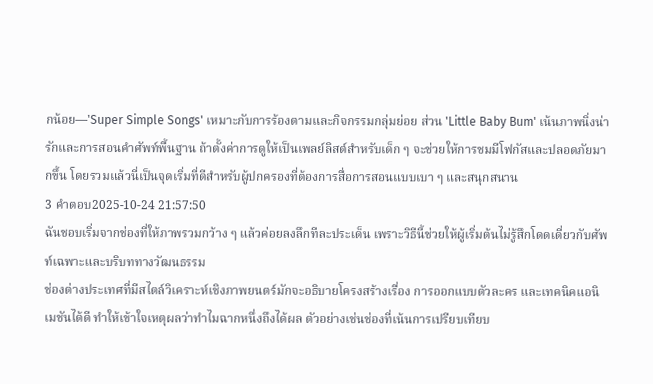กน้อย—'Super Simple Songs' เหมาะกับการร้องตามและกิจกรรมกลุ่มย่อย ส่วน 'Little Baby Bum' เน้นภาพนิ่งน่ารักและการสอนคำศัพท์พื้นฐาน ถ้าตั้งค่าการดูให้เป็นเพลย์ลิสต์สำหรับเด็ก ๆ จะช่วยให้การชมมีโฟกัสและปลอดภัยมากขึ้น โดยรวมแล้วนี่เป็นจุดเริ่มที่ดีสำหรับผู้ปกครองที่ต้องการสื่อการสอนแบบเบา ๆ และสนุกสนาน
3 คำตอบ2025-10-24 21:57:50
ฉันชอบเริ่มจากช่องที่ให้ภาพรวมกว้าง ๆ แล้วค่อยลงลึกทีละประเด็น เพราะวิธีนี้ช่วยให้ผู้เริ่มต้นไม่รู้สึกโดดเดี่ยวกับศัพท์เฉพาะและบริบททางวัฒนธรรม
ช่องต่างประเทศที่มีสไตล์วิเคราะห์เชิงภาพยนตร์มักจะอธิบายโครงสร้างเรื่อง การออกแบบตัวละคร และเทคนิคแอนิเมชันได้ดี ทำให้เข้าใจเหตุผลว่าทำไมฉากหนึ่งถึงได้ผล ตัวอย่างเช่นช่องที่เน้นการเปรียบเทียบ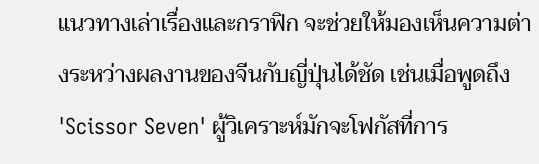แนวทางเล่าเรื่องและกราฟิก จะช่วยให้มองเห็นความต่างระหว่างผลงานของจีนกับญี่ปุ่นได้ชัด เช่นเมื่อพูดถึง 'Scissor Seven' ผู้วิเคราะห์มักจะโฟกัสที่การ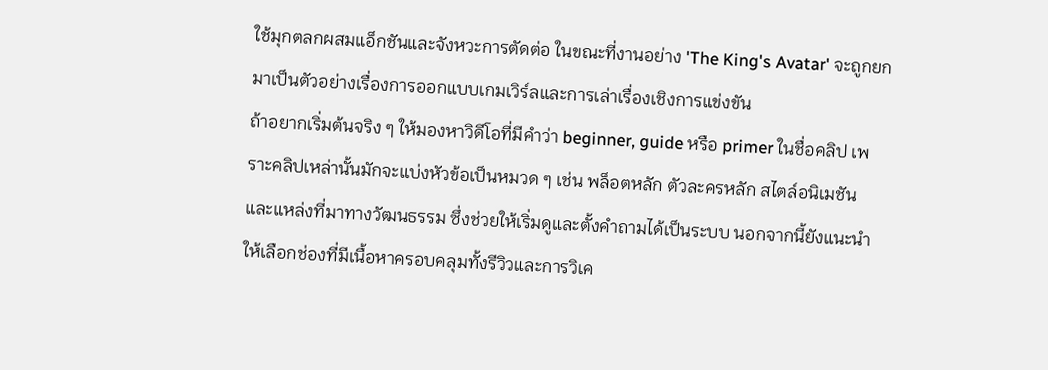ใช้มุกตลกผสมแอ็กชันและจังหวะการตัดต่อ ในขณะที่งานอย่าง 'The King's Avatar' จะถูกยกมาเป็นตัวอย่างเรื่องการออกแบบเกมเวิร์ลและการเล่าเรื่องเชิงการแข่งขัน
ถ้าอยากเริ่มต้นจริง ๆ ให้มองหาวิดีโอที่มีคำว่า beginner, guide หรือ primer ในชื่อคลิป เพราะคลิปเหล่านั้นมักจะแบ่งหัวข้อเป็นหมวด ๆ เช่น พล็อตหลัก ตัวละครหลัก สไตล์อนิเมชัน และแหล่งที่มาทางวัฒนธรรม ซึ่งช่วยให้เริ่มดูและตั้งคำถามได้เป็นระบบ นอกจากนี้ยังแนะนำให้เลือกช่องที่มีเนื้อหาครอบคลุมทั้งรีวิวและการวิเค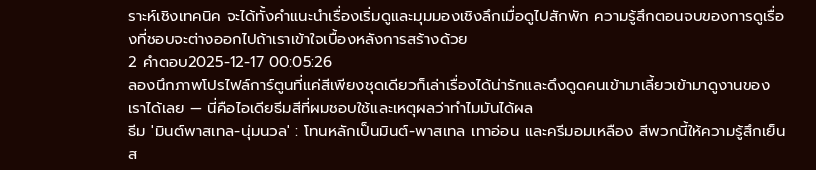ราะห์เชิงเทคนิค จะได้ทั้งคำแนะนำเรื่องเริ่มดูและมุมมองเชิงลึกเมื่อดูไปสักพัก ความรู้สึกตอนจบของการดูเรื่องที่ชอบจะต่างออกไปถ้าเราเข้าใจเบื้องหลังการสร้างด้วย
2 คำตอบ2025-12-17 00:05:26
ลองนึกภาพโปรไฟล์การ์ตูนที่แค่สีเพียงชุดเดียวก็เล่าเรื่องได้น่ารักและดึงดูดคนเข้ามาเลี้ยวเข้ามาดูงานของเราได้เลย — นี่คือไอเดียธีมสีที่ผมชอบใช้และเหตุผลว่าทำไมมันได้ผล
ธีม 'มินต์พาสเทล-นุ่มนวล' : โทนหลักเป็นมินต์-พาสเทล เทาอ่อน และครีมอมเหลือง สีพวกนี้ให้ความรู้สึกเย็นส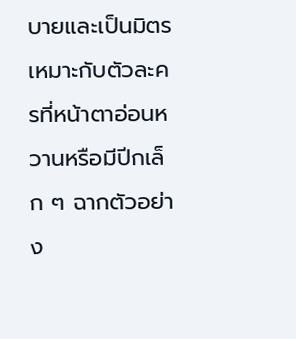บายและเป็นมิตร เหมาะกับตัวละครที่หน้าตาอ่อนหวานหรือมีปีกเล็ก ๆ ฉากตัวอย่าง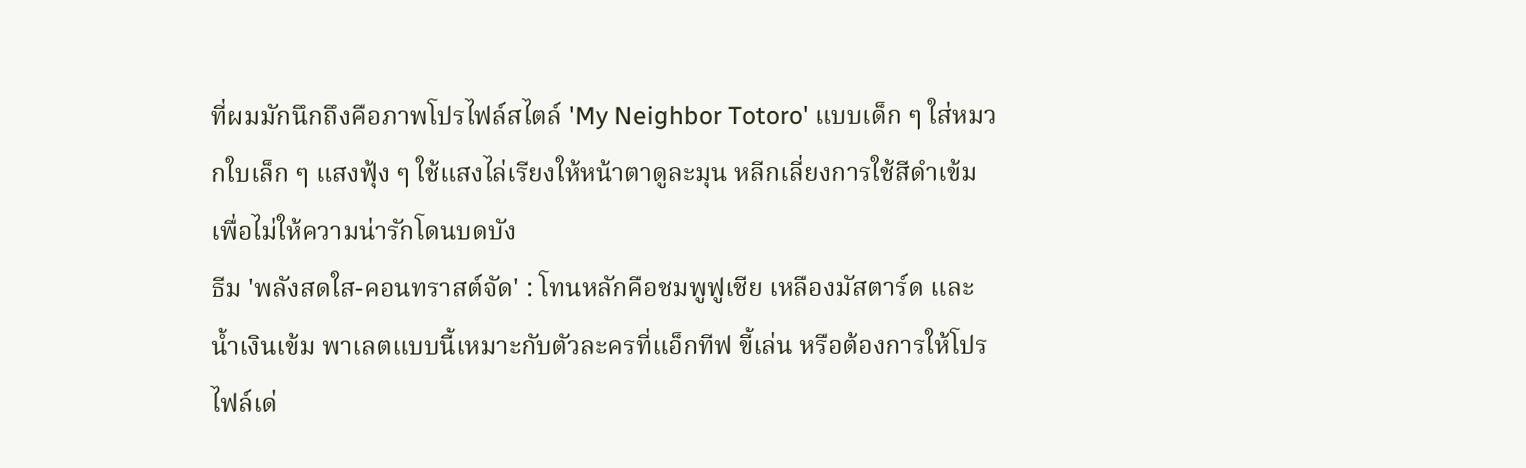ที่ผมมักนึกถึงคือภาพโปรไฟล์สไตล์ 'My Neighbor Totoro' แบบเด็ก ๆ ใส่หมวกใบเล็ก ๆ แสงฟุ้ง ๆ ใช้แสงไล่เรียงให้หน้าตาดูละมุน หลีกเลี่ยงการใช้สีดำเข้มเพื่อไม่ให้ความน่ารักโดนบดบัง
ธีม 'พลังสดใส-คอนทราสต์จัด' : โทนหลักคือชมพูฟูเชีย เหลืองมัสตาร์ด และน้ำเงินเข้ม พาเลตแบบนี้เหมาะกับตัวละครที่แอ็กทีฟ ขี้เล่น หรือต้องการให้โปรไฟล์เด่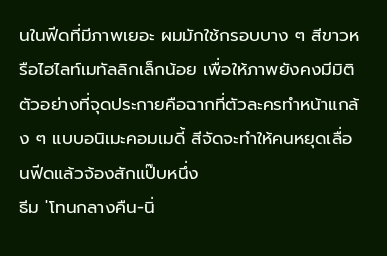นในฟีดที่มีภาพเยอะ ผมมักใช้กรอบบาง ๆ สีขาวหรือไฮไลท์เมทัลลิกเล็กน้อย เพื่อให้ภาพยังคงมีมิติ ตัวอย่างที่จุดประกายคือฉากที่ตัวละครทำหน้าแกล้ง ๆ แบบอนิเมะคอมเมดี้ สีจัดจะทำให้คนหยุดเลื่อนฟีดแล้วจ้องสักแป๊บหนึ่ง
ธีม 'โทนกลางคืน-นิ่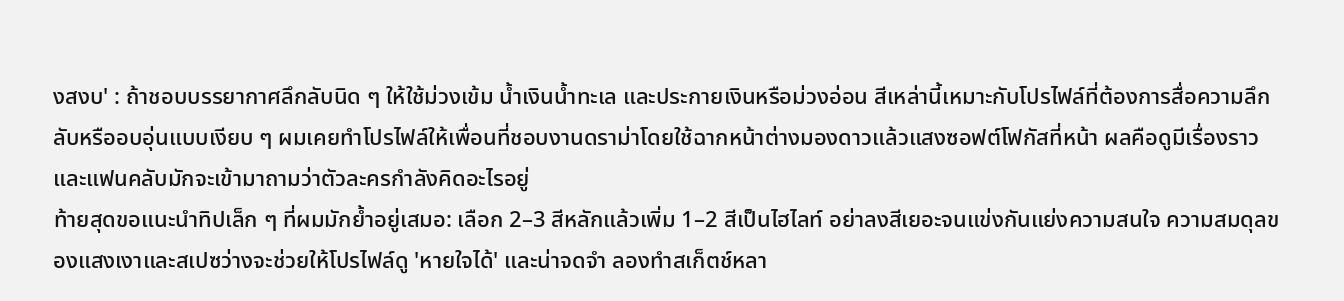งสงบ' : ถ้าชอบบรรยากาศลึกลับนิด ๆ ให้ใช้ม่วงเข้ม น้ำเงินน้ำทะเล และประกายเงินหรือม่วงอ่อน สีเหล่านี้เหมาะกับโปรไฟล์ที่ต้องการสื่อความลึกลับหรืออบอุ่นแบบเงียบ ๆ ผมเคยทำโปรไฟล์ให้เพื่อนที่ชอบงานดราม่าโดยใช้ฉากหน้าต่างมองดาวแล้วแสงซอฟต์โฟกัสที่หน้า ผลคือดูมีเรื่องราวและแฟนคลับมักจะเข้ามาถามว่าตัวละครกำลังคิดอะไรอยู่
ท้ายสุดขอแนะนำทิปเล็ก ๆ ที่ผมมักย้ำอยู่เสมอ: เลือก 2–3 สีหลักแล้วเพิ่ม 1–2 สีเป็นไฮไลท์ อย่าลงสีเยอะจนแข่งกันแย่งความสนใจ ความสมดุลของแสงเงาและสเปซว่างจะช่วยให้โปรไฟล์ดู 'หายใจได้' และน่าจดจำ ลองทำสเก็ตช์หลา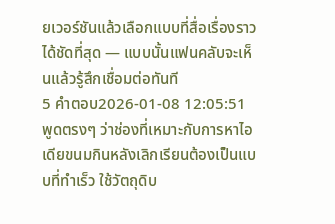ยเวอร์ชันแล้วเลือกแบบที่สื่อเรื่องราวได้ชัดที่สุด — แบบนั้นแฟนคลับจะเห็นแล้วรู้สึกเชื่อมต่อทันที
5 คำตอบ2026-01-08 12:05:51
พูดตรงๆ ว่าช่องที่เหมาะกับการหาไอเดียขนมกินหลังเลิกเรียนต้องเป็นแบบที่ทำเร็ว ใช้วัตถุดิบ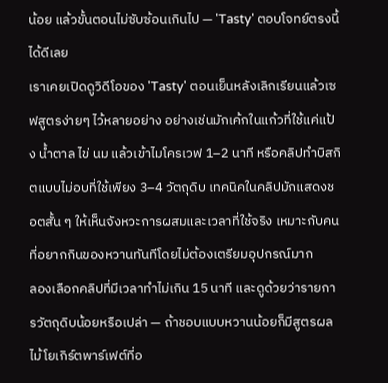น้อย แล้วขั้นตอนไม่ซับซ้อนเกินไป — 'Tasty' ตอบโจทย์ตรงนี้ได้ดีเลย
เราเคยเปิดดูวิดีโอของ 'Tasty' ตอนเย็นหลังเลิกเรียนแล้วเซฟสูตรง่ายๆ ไว้หลายอย่าง อย่างเช่นมักเค้กในแก้วที่ใช้แค่แป้ง น้ำตาล ไข่ นม แล้วเข้าไมโครเวฟ 1–2 นาที หรือคลิปทำบิสกิตแบบไม่อบที่ใช้เพียง 3–4 วัตถุดิบ เทคนิคในคลิปมักแสดงชอตสั้น ๆ ให้เห็นจังหวะการผสมและเวลาที่ใช้จริง เหมาะกับคนที่อยากกินของหวานทันทีโดยไม่ต้องเตรียมอุปกรณ์มาก
ลองเลือกคลิปที่มีเวลาทำไม่เกิน 15 นาที และดูด้วยว่ารายการวัตถุดิบน้อยหรือเปล่า — ถ้าชอบแบบหวานน้อยก็มีสูตรผลไม้โยเกิร์ตพาร์เฟต์ที่อ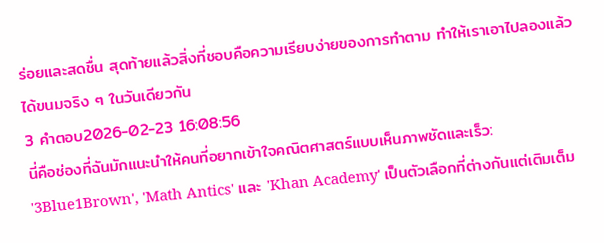ร่อยและสดชื่น สุดท้ายแล้วสิ่งที่ชอบคือความเรียบง่ายของการทำตาม ทำให้เราเอาไปลองแล้วได้ขนมจริง ๆ ในวันเดียวกัน
3 คำตอบ2026-02-23 16:08:56
นี่คือช่องที่ฉันมักแนะนำให้คนที่อยากเข้าใจคณิตศาสตร์แบบเห็นภาพชัดและเร็ว: '3Blue1Brown', 'Math Antics' และ 'Khan Academy' เป็นตัวเลือกที่ต่างกันแต่เติมเต็ม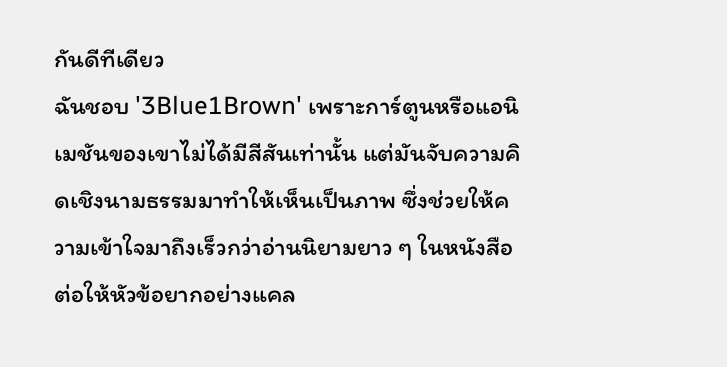กันดีทีเดียว
ฉันชอบ '3Blue1Brown' เพราะการ์ตูนหรือแอนิเมชันของเขาไม่ได้มีสีสันเท่านั้น แต่มันจับความคิดเชิงนามธรรมมาทำให้เห็นเป็นภาพ ซึ่งช่วยให้ความเข้าใจมาถึงเร็วกว่าอ่านนิยามยาว ๆ ในหนังสือ ต่อให้หัวข้อยากอย่างแคล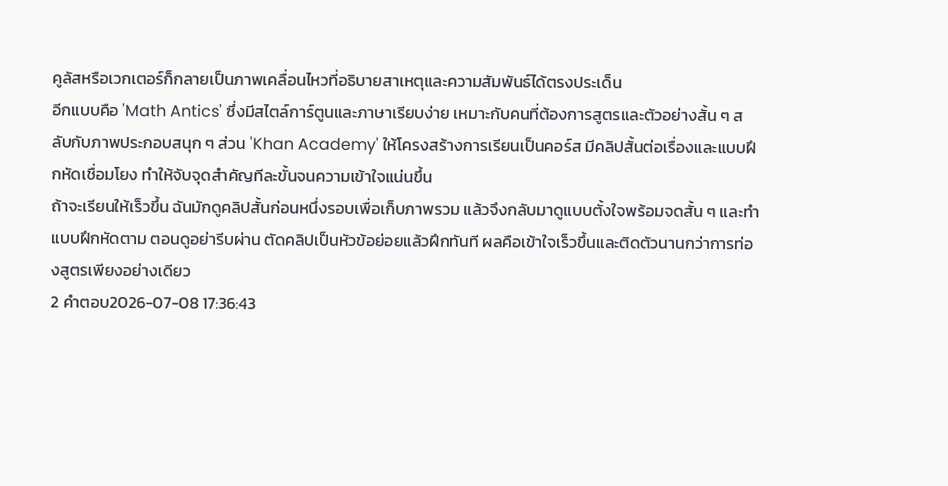คูลัสหรือเวกเตอร์ก็กลายเป็นภาพเคลื่อนไหวที่อธิบายสาเหตุและความสัมพันธ์ได้ตรงประเด็น
อีกแบบคือ 'Math Antics' ซึ่งมีสไตล์การ์ตูนและภาษาเรียบง่าย เหมาะกับคนที่ต้องการสูตรและตัวอย่างสั้น ๆ สลับกับภาพประกอบสนุก ๆ ส่วน 'Khan Academy' ให้โครงสร้างการเรียนเป็นคอร์ส มีคลิปสั้นต่อเรื่องและแบบฝึกหัดเชื่อมโยง ทำให้จับจุดสำคัญทีละขั้นจนความเข้าใจแน่นขึ้น
ถ้าจะเรียนให้เร็วขึ้น ฉันมักดูคลิปสั้นก่อนหนึ่งรอบเพื่อเก็บภาพรวม แล้วจึงกลับมาดูแบบตั้งใจพร้อมจดสั้น ๆ และทำแบบฝึกหัดตาม ตอนดูอย่ารีบผ่าน ตัดคลิปเป็นหัวข้อย่อยแล้วฝึกทันที ผลคือเข้าใจเร็วขึ้นและติดตัวนานกว่าการท่องสูตรเพียงอย่างเดียว
2 คำตอบ2026-07-08 17:36:43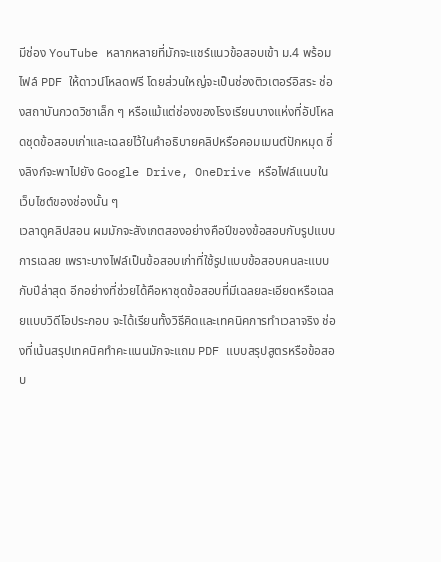มีช่อง YouTube หลากหลายที่มักจะแชร์แนวข้อสอบเข้า ม.4 พร้อมไฟล์ PDF ให้ดาวน์โหลดฟรี โดยส่วนใหญ่จะเป็นช่องติวเตอร์อิสระ ช่องสถาบันกวดวิชาเล็ก ๆ หรือแม้แต่ช่องของโรงเรียนบางแห่งที่อัปโหลดชุดข้อสอบเก่าและเฉลยไว้ในคำอธิบายคลิปหรือคอมเมนต์ปักหมุด ซึ่งลิงก์จะพาไปยัง Google Drive, OneDrive หรือไฟล์แนบในเว็บไซต์ของช่องนั้น ๆ
เวลาดูคลิปสอน ผมมักจะสังเกตสองอย่างคือปีของข้อสอบกับรูปแบบการเฉลย เพราะบางไฟล์เป็นข้อสอบเก่าที่ใช้รูปแบบข้อสอบคนละแบบกับปีล่าสุด อีกอย่างที่ช่วยได้คือหาชุดข้อสอบที่มีเฉลยละเอียดหรือเฉลยแบบวิดีโอประกอบ จะได้เรียนทั้งวิธีคิดและเทคนิคการทำเวลาจริง ช่องที่เน้นสรุปเทคนิคทำคะแนนมักจะแถม PDF แบบสรุปสูตรหรือข้อสอบ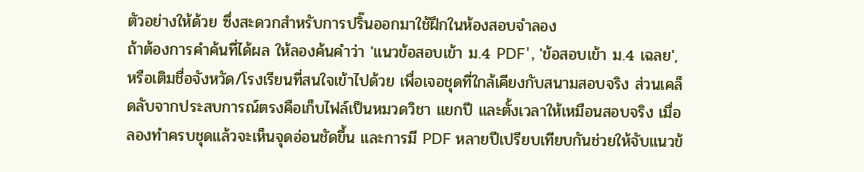ตัวอย่างให้ด้วย ซึ่งสะดวกสำหรับการปริ๊นออกมาใช้ฝึกในห้องสอบจำลอง
ถ้าต้องการคำค้นที่ได้ผล ให้ลองค้นคำว่า 'แนวข้อสอบเข้า ม.4 PDF', 'ข้อสอบเข้า ม.4 เฉลย', หรือเติมชื่อจังหวัด/โรงเรียนที่สนใจเข้าไปด้วย เพื่อเจอชุดที่ใกล้เคียงกับสนามสอบจริง ส่วนเคล็ดลับจากประสบการณ์ตรงคือเก็บไฟล์เป็นหมวดวิชา แยกปี และตั้งเวลาให้เหมือนสอบจริง เมื่อลองทำครบชุดแล้วจะเห็นจุดอ่อนชัดขึ้น และการมี PDF หลายปีเปรียบเทียบกันช่วยให้จับแนวข้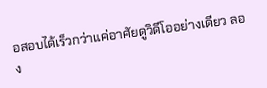อสอบได้เร็วกว่าแค่อาศัยดูวิดีโออย่างเดียว ลอง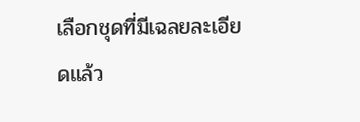เลือกชุดที่มีเฉลยละเอียดแล้ว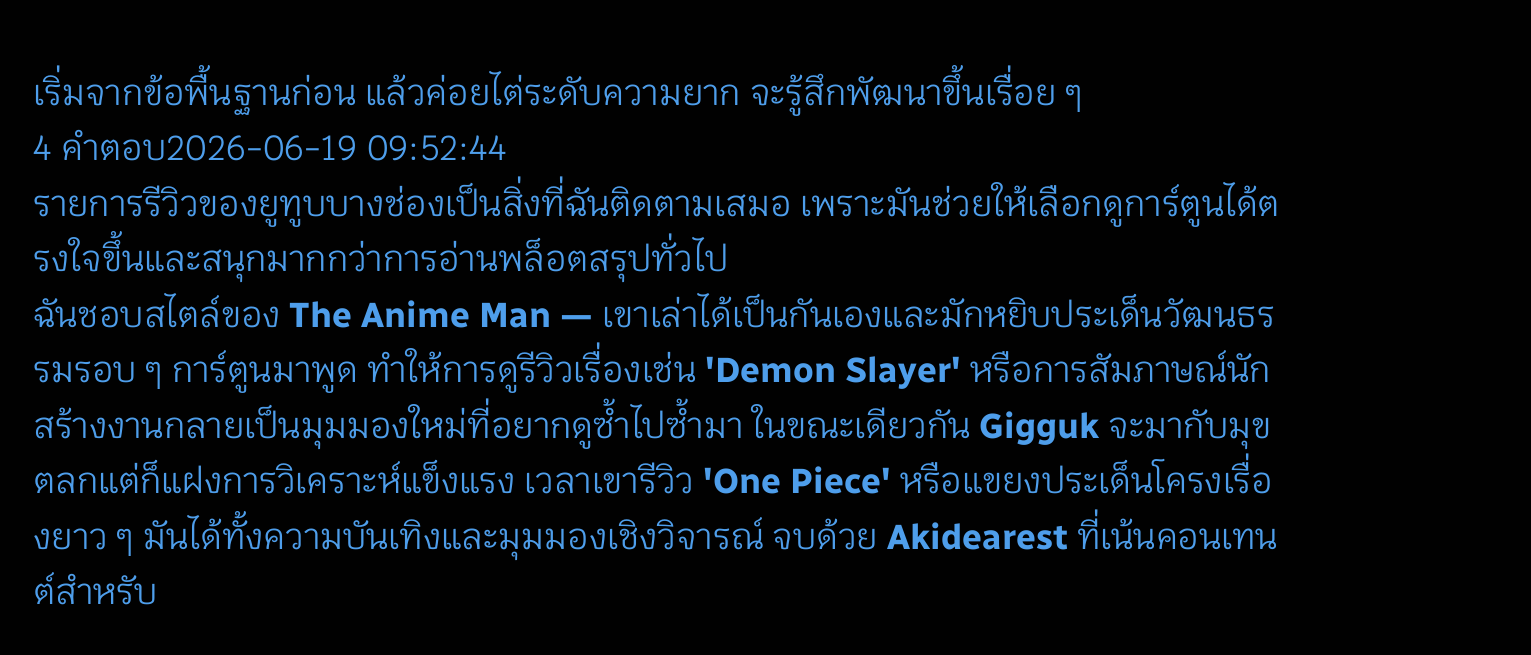เริ่มจากข้อพื้นฐานก่อน แล้วค่อยไต่ระดับความยาก จะรู้สึกพัฒนาขึ้นเรื่อย ๆ
4 คำตอบ2026-06-19 09:52:44
รายการรีวิวของยูทูบบางช่องเป็นสิ่งที่ฉันติดตามเสมอ เพราะมันช่วยให้เลือกดูการ์ตูนได้ตรงใจขึ้นและสนุกมากกว่าการอ่านพล็อตสรุปทั่วไป
ฉันชอบสไตล์ของ The Anime Man — เขาเล่าได้เป็นกันเองและมักหยิบประเด็นวัฒนธรรมรอบ ๆ การ์ตูนมาพูด ทำให้การดูรีวิวเรื่องเช่น 'Demon Slayer' หรือการสัมภาษณ์นักสร้างงานกลายเป็นมุมมองใหม่ที่อยากดูซ้ำไปซ้ำมา ในขณะเดียวกัน Gigguk จะมากับมุขตลกแต่ก็แฝงการวิเคราะห์แข็งแรง เวลาเขารีวิว 'One Piece' หรือแขยงประเด็นโครงเรื่องยาว ๆ มันได้ทั้งความบันเทิงและมุมมองเชิงวิจารณ์ จบด้วย Akidearest ที่เน้นคอนเทนต์สำหรับ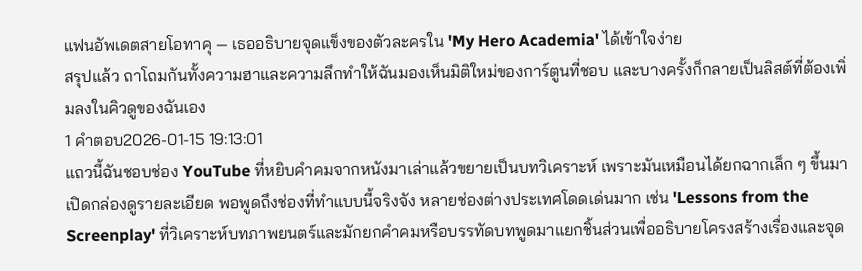แฟนอัพเดตสายโอทาคุ — เธออธิบายจุดแข็งของตัวละครใน 'My Hero Academia' ได้เข้าใจง่าย
สรุปแล้ว ถาโถมกันทั้งความฮาและความลึกทำให้ฉันมองเห็นมิติใหม่ของการ์ตูนที่ชอบ และบางครั้งก็กลายเป็นลิสต์ที่ต้องเพิ่มลงในคิวดูของฉันเอง
1 คำตอบ2026-01-15 19:13:01
แถวนี้ฉันชอบช่อง YouTube ที่หยิบคําคมจากหนังมาเล่าแล้วขยายเป็นบทวิเคราะห์ เพราะมันเหมือนได้ยกฉากเล็ก ๆ ขึ้นมาเปิดกล่องดูรายละเอียด พอพูดถึงช่องที่ทำแบบนี้จริงจัง หลายช่องต่างประเทศโดดเด่นมาก เช่น 'Lessons from the Screenplay' ที่วิเคราะห์บทภาพยนตร์และมักยกคําคมหรือบรรทัดบทพูดมาแยกชิ้นส่วนเพื่ออธิบายโครงสร้างเรื่องและจุด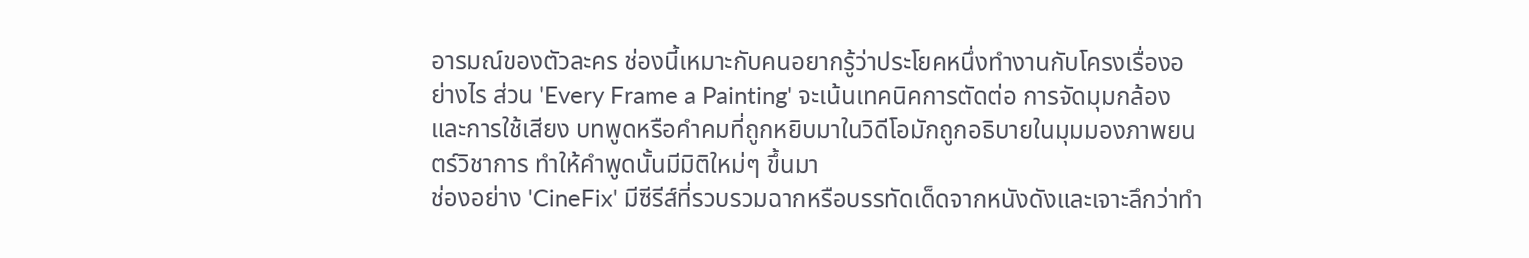อารมณ์ของตัวละคร ช่องนี้เหมาะกับคนอยากรู้ว่าประโยคหนึ่งทำงานกับโครงเรื่องอย่างไร ส่วน 'Every Frame a Painting' จะเน้นเทคนิคการตัดต่อ การจัดมุมกล้องและการใช้เสียง บทพูดหรือคําคมที่ถูกหยิบมาในวิดีโอมักถูกอธิบายในมุมมองภาพยนตร์วิชาการ ทำให้คําพูดนั้นมีมิติใหม่ๆ ขึ้นมา
ช่องอย่าง 'CineFix' มีซีรีส์ที่รวบรวมฉากหรือบรรทัดเด็ดจากหนังดังและเจาะลึกว่าทำ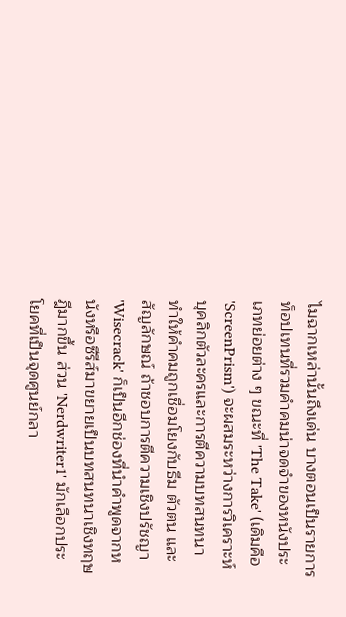ไมฉากเหล่านั้นถึงเด่น บางตอนเป็นรายการท็อปเทนที่รวมคําคมน่าจดจำของหนังประเภทย่อยต่าง ๆ ขณะที่ 'The Take' (เดิมคือ 'ScreenPrism') จะผสมระหว่างการวิเคราะห์บุคลิกตัวละครและการตีความบทสนทนา ทำให้คําคมถูกเชื่อมโยงกับธีม ตัวตน และสัญลักษณ์ ถ้าชอบการตีความเชิงปรัชญา 'Wisecrack' ก็เป็นอีกช่องที่นำคําพูดจากหนังหรือซีรีส์มาขยายเป็นบทสนทนาเชิงทฤษฎีมากขึ้น ส่วน 'Nerdwriter1' มักเลือกประโยคที่เป็นจุดศูนย์กลา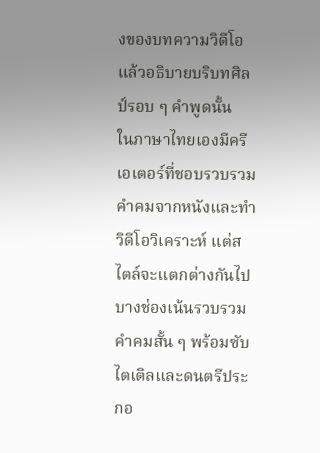งของบทความวิดีโอ แล้วอธิบายบริบทศิลป์รอบ ๆ คําพูดนั้น
ในภาษาไทยเองมีครีเอเตอร์ที่ชอบรวบรวมคําคมจากหนังและทำวิดีโอวิเคราะห์ แต่สไตล์จะแตกต่างกันไป บางช่องเน้นรวบรวมคําคมสั้น ๆ พร้อมซับไตเติลและดนตรีประกอ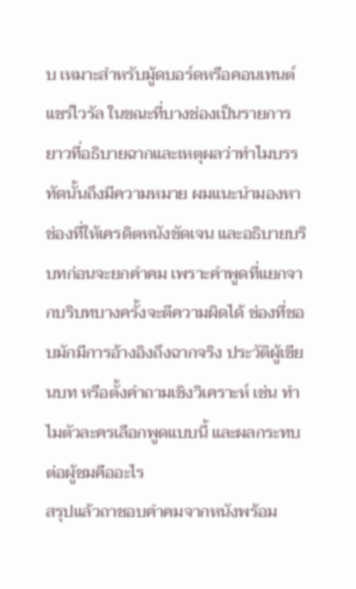บ เหมาะสำหรับมู้ดบอร์ดหรือคอนเทนต์แชร์ไวรัล ในขณะที่บางช่องเป็นรายการยาวที่อธิบายฉากและเหตุผลว่าทำไมบรรทัดนั้นถึงมีความหมาย ผมแนะนำมองหาช่องที่ให้เครดิตหนังชัดเจน และอธิบายบริบทก่อนจะยกคําคม เพราะคําพูดที่แยกจากบริบทบางครั้งจะตีความผิดได้ ช่องที่ชอบมักมีการอ้างอิงถึงฉากจริง ประวัติผู้เขียนบท หรือตั้งคำถามเชิงวิเคราะห์ เช่น ทำไมตัวละครเลือกพูดแบบนี้ และผลกระทบต่อผู้ชมคืออะไร
สรุปแล้วถาชอบคําคมจากหนังพร้อม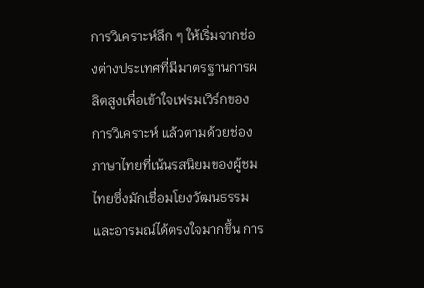การวิเคราะห์ลึก ๆ ให้เริ่มจากช่องต่างประเทศที่มีมาตรฐานการผลิตสูงเพื่อเข้าใจเฟรมเวิร์กของการวิเคราะห์ แล้วตามด้วยช่องภาษาไทยที่เน้นรสนิยมของผู้ชมไทยซึ่งมักเชื่อมโยงวัฒนธรรมและอารมณ์ได้ตรงใจมากขึ้น การ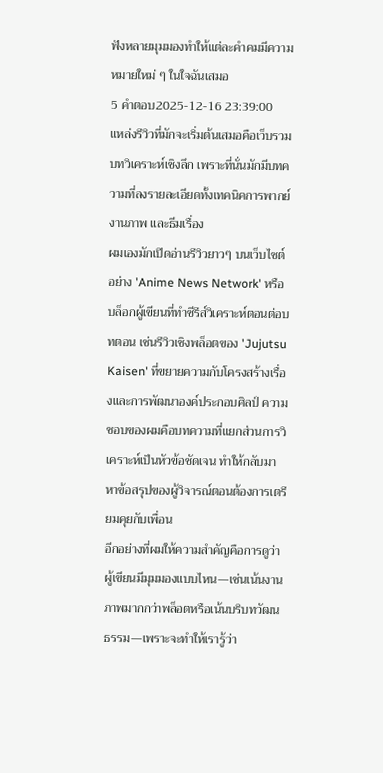ฟังหลายมุมมองทำให้แต่ละคําคมมีความหมายใหม่ ๆ ในใจฉันเสมอ
5 คำตอบ2025-12-16 23:39:00
แหล่งรีวิวที่มักจะเริ่มต้นเสมอคือเว็บรวมบทวิเคราะห์เชิงลึก เพราะที่นั่นมักมีบทความที่ลงรายละเอียดทั้งเทคนิคการพากย์ งานภาพ และธีมเรื่อง
ผมเองมักเปิดอ่านรีวิวยาวๆ บนเว็บไซต์อย่าง 'Anime News Network' หรือบล็อกผู้เขียนที่ทำซีรีส์วิเคราะห์ตอนต่อบทตอน เช่นรีวิวเชิงพล็อตของ 'Jujutsu Kaisen' ที่ขยายความกับโครงสร้างเรื่องและการพัฒนาองค์ประกอบศิลป์ ความชอบของผมคือบทความที่แยกส่วนการวิเคราะห์เป็นหัวข้อชัดเจน ทำให้กลับมาหาข้อสรุปของผู้วิจารณ์ตอนต้องการเตรียมคุยกับเพื่อน
อีกอย่างที่ผมให้ความสำคัญคือการดูว่าผู้เขียนมีมุมมองแบบไหน—เช่นเน้นงานภาพมากกว่าพล็อตหรือเน้นบริบทวัฒนธรรม—เพราะจะทำให้เรารู้ว่า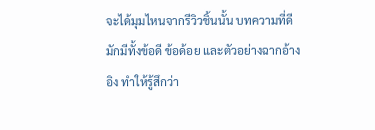จะได้มุมไหนจากรีวิวชิ้นนั้น บทความที่ดีมักมีทั้งข้อดี ข้อด้อย และตัวอย่างฉากอ้างอิง ทำให้รู้สึกว่า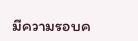มีความรอบค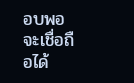อบพอจะเชื่อถือได้